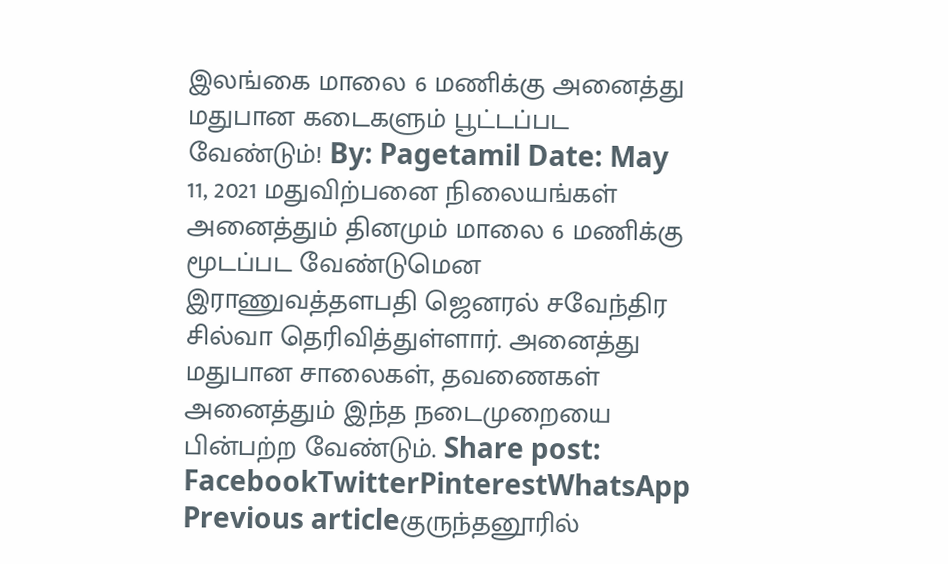இலங்கை மாலை 6 மணிக்கு அனைத்து மதுபான கடைகளும் பூட்டப்பட வேண்டும்! By: Pagetamil Date: May 11, 2021 மதுவிற்பனை நிலையங்கள் அனைத்தும் தினமும் மாலை 6 மணிக்கு மூடப்பட வேண்டுமென இராணுவத்தளபதி ஜெனரல் சவேந்திர சில்வா தெரிவித்துள்ளார். அனைத்து மதுபான சாலைகள், தவணைகள் அனைத்தும் இந்த நடைமுறையை பின்பற்ற வேண்டும். Share post: FacebookTwitterPinterestWhatsApp Previous articleகுருந்தனூரில்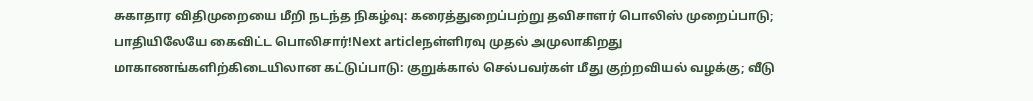சுகாதார விதிமுறையை மீறி நடந்த நிகழ்வு: கரைத்துறைப்பற்று தவிசாளர் பொலிஸ் முறைப்பாடு; பாதியிலேயே கைவிட்ட பொலிசார்!Next articleநள்ளிரவு முதல் அமுலாகிறது மாகாணங்களிற்கிடையிலான கட்டுப்பாடு: குறுக்கால் செல்பவர்கள் மீது குற்றவியல் வழக்கு; வீடு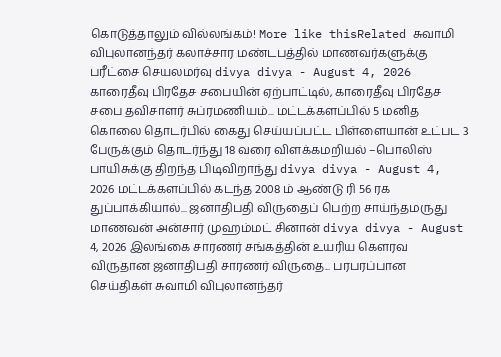கொடுத்தாலும் வில்லங்கம்! More like thisRelated சுவாமி விபுலானந்தர் கலாச்சார மண்டபத்தில் மாணவர்களுக்கு பரீட்சை செயலமர்வு divya divya - August 4, 2026 காரைதீவு பிரதேச சபையின் ஏற்பாட்டில், காரைதீவு பிரதேச சபை தவிசாளர் சுப்ரமணியம்... மட்டக்களப்பில் 5 மனித கொலை தொடர்பில் கைது செய்யப்பட்ட பிள்ளையான் உட்பட 3 பேருக்கும் தொடர்ந்து 18 வரை விளக்கமறியல் –பொலிஸ் பாயிசுக்கு திறந்த பிடிவிறாந்து divya divya - August 4, 2026 மட்டக்களப்பில் கடந்த 2008 ம் ஆண்டு ரி 56 ரக துப்பாக்கியால்... ஜனாதிபதி விருதைப் பெற்ற சாய்ந்தமருது மாணவன் அன்சார் முஹம்மட் சினான் divya divya - August 4, 2026 இலங்கை சாரணர் சங்கத்தின் உயரிய கௌரவ விருதான ஜனாதிபதி சாரணர் விருதை... பரபரப்பான செய்திகள் சுவாமி விபுலானந்தர்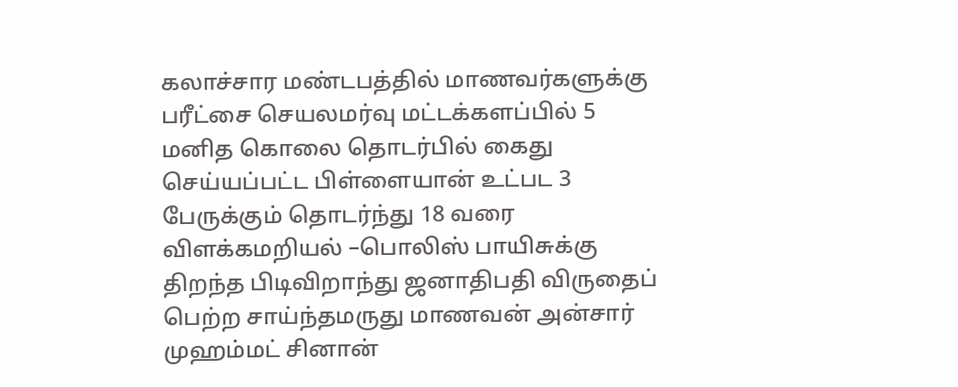கலாச்சார மண்டபத்தில் மாணவர்களுக்கு பரீட்சை செயலமர்வு மட்டக்களப்பில் 5 மனித கொலை தொடர்பில் கைது செய்யப்பட்ட பிள்ளையான் உட்பட 3 பேருக்கும் தொடர்ந்து 18 வரை விளக்கமறியல் –பொலிஸ் பாயிசுக்கு திறந்த பிடிவிறாந்து ஜனாதிபதி விருதைப் பெற்ற சாய்ந்தமருது மாணவன் அன்சார் முஹம்மட் சினான்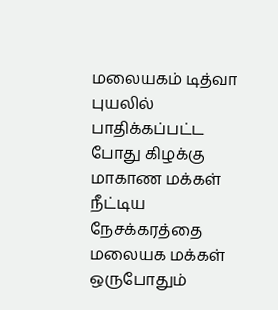மலையகம் டித்வா புயலில் பாதிக்கப்பட்ட போது கிழக்கு மாகாண மக்கள் நீட்டிய நேசக்கரத்தை மலையக மக்கள் ஒருபோதும்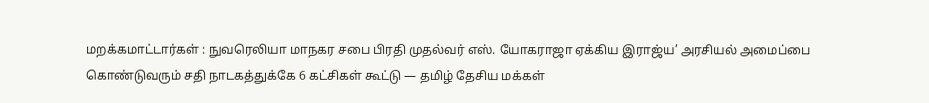மறக்கமாட்டார்கள் : நுவரெலியா மாநகர சபை பிரதி முதல்வர் எஸ். யோகராஜா ஏக்கிய இராஜ்ய’ அரசியல் அமைப்பை கொண்டுவரும் சதி நாடகத்துக்கே 6 கட்சிகள் கூட்டு — தமிழ் தேசிய மக்கள்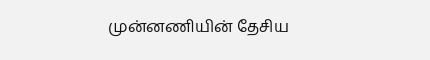முன்னணியின் தேசிய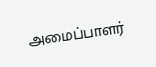அமைப்பாளர்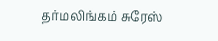தர்மலிங்கம் சுரேஸ்